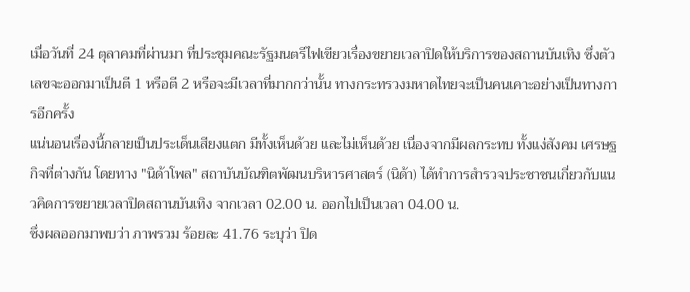เมื่อวันที่ 24 ตุลาคมที่ผ่านมา ที่ประชุมคณะรัฐมนตรีไฟเขียวเรื่องขยายเวลาปิดให้บริการของสถานบันเทิง ซึ่งตัวเลขจะออกมาเป็นตี 1 หรือตี 2 หรือจะมีเวลาที่มากกว่านั้น ทางกระทรวงมหาดไทยจะเป็นคนเคาะอย่างเป็นทางการอีกครั้ง
แน่นอนเรื่องนี้กลายเป็นประเด็นเสียงแตก มีทั้งเห็นด้วย และไม่เห็นด้วย เนื่องจากมีผลกระทบ ทั้งแง่สังคม เศรษฐกิจที่ต่างกัน โดยทาง "นิด้าโพล" สถาบันบัณฑิตพัฒนบริหารศาสตร์ (นิด้า) ได้ทำการสำรวจประชาชนเกี่ยวกับแนวคิดการขยายเวลาปิดสถานบันเทิง จากเวลา 02.00 น. ออกไปเป็นเวลา 04.00 น.
ซึ่งผลออกมาพบว่า ภาพรวม ร้อยละ 41.76 ระบุว่า ปิด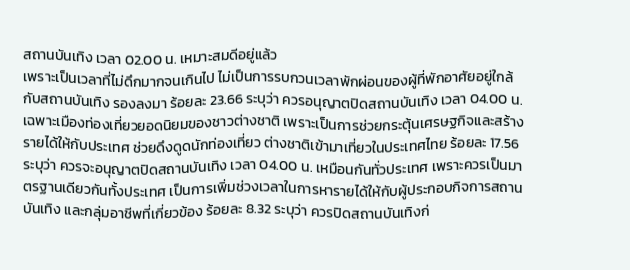สถานบันเทิง เวลา 02.00 น. เหมาะสมดีอยู่แล้ว
เพราะเป็นเวลาที่ไม่ดึกมากจนเกินไป ไม่เป็นการรบกวนเวลาพักผ่อนของผู้ที่พักอาศัยอยู่ใกล้กับสถานบันเทิง รองลงมา ร้อยละ 23.66 ระบุว่า ควรอนุญาตปิดสถานบันเทิง เวลา 04.00 น. เฉพาะเมืองท่องเที่ยวยอดนิยมของชาวต่างชาติ เพราะเป็นการช่วยกระตุ้นเศรษฐกิจและสร้างรายได้ให้กับประเทศ ช่วยดึงดูดนักท่องเที่ยว ต่างชาติเข้ามาเที่ยวในประเทศไทย ร้อยละ 17.56 ระบุว่า ควรจะอนุญาตปิดสถานบันเทิง เวลา 04.00 น. เหมือนกันทั่วประเทศ เพราะควรเป็นมาตรฐานเดียวกันทั้งประเทศ เป็นการเพิ่มช่วงเวลาในการหารายได้ให้กับผู้ประกอบกิจการสถานบันเทิง และกลุ่มอาชีพที่เกี่ยวข้อง ร้อยละ 8.32 ระบุว่า ควรปิดสถานบันเทิงก่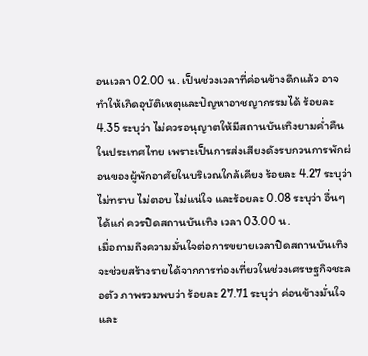อนเวลา 02.00 น. เป็นช่วงเวลาที่ค่อนข้างดึกแล้ว อาจทำให้เกิดอุบัติเหตุและปัญหาอาชญากรรมได้ ร้อยละ 4.35 ระบุว่า ไม่ควรอนุญาตให้มีสถานบันเทิงยามค่ำคืนในประเทศไทย เพราะเป็นการส่งเสียงดังรบกวนการพักผ่อนของผู้พักอาศัยในบริเวณใกล้เคียง ร้อยละ 4.27 ระบุว่า ไม่ทราบ ไม่ตอบ ไม่แน่ใจ และร้อยละ 0.08 ระบุว่า อื่นๆ ได้แก่ ควรปิดสถานบันเทิง เวลา 03.00 น.
เมื่อถามถึงความมั่นใจต่อการขยายเวลาปิดสถานบันเทิงจะช่วยสร้างรายได้จากการท่องเที่ยวในช่วงเศรษฐกิจชะลอตัว ภาพรวมพบว่า ร้อยละ 27.71 ระบุว่า ค่อนข้างมั่นใจ และ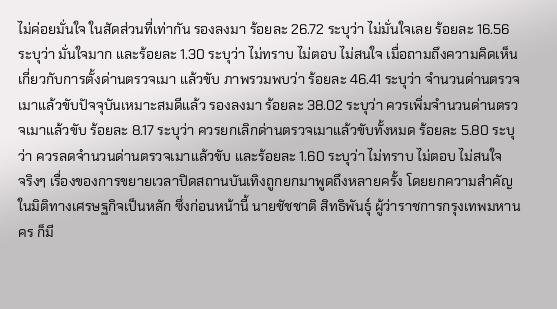ไม่ค่อยมั่นใจ ในสัดส่วนที่เท่ากัน รองลงมา ร้อยละ 26.72 ระบุว่า ไม่มั่นใจเลย ร้อยละ 16.56 ระบุว่า มั่นใจมาก และร้อยละ 1.30 ระบุว่า ไม่ทราบ ไม่ตอบ ไม่สนใจ เมื่อถามถึงความคิดเห็นเกี่ยวกับการตั้งด่านตรวจเมา แล้วขับ ภาพรวมพบว่า ร้อยละ 46.41 ระบุว่า จำนวนด่านตรวจเมาแล้วขับปัจจุบันเหมาะสมดีแล้ว รองลงมา ร้อยละ 38.02 ระบุว่า ควรเพิ่มจำนวนด่านตรวจเมาแล้วขับ ร้อยละ 8.17 ระบุว่า ควรยกเลิกด่านตรวจเมาแล้วขับทั้งหมด ร้อยละ 5.80 ระบุว่า ควรลดจำนวนด่านตรวจเมาแล้วขับ และร้อยละ 1.60 ระบุว่า ไม่ทราบ ไม่ตอบ ไม่สนใจ
จริงๆ เรื่องของการขยายเวลาปิดสถานบันเทิงถูกยกมาพูดถึงหลายครั้ง โดยยกความสำคัญในมิติทางเศรษฐกิจเป็นหลัก ซึ่งก่อนหน้านี้ นายชัชชาติ สิทธิพันธุ์ ผู้ว่าราชการกรุงเทพมหานคร ก็มี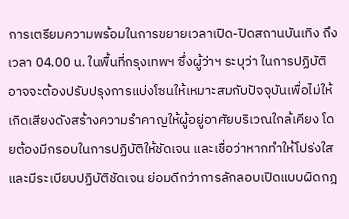การเตรียมความพร้อมในการขยายเวลาเปิด-ปิดสถานบันเทิง ถึงเวลา 04.00 น. ในพื้นที่กรุงเทพฯ ซึ่งผู้ว่าฯ ระบุว่า ในการปฏิบัติอาจจะต้องปรับปรุงการแบ่งโซนให้เหมาะสมกับปัจจุบันเพื่อไม่ให้เกิดเสียงดังสร้างความรำคาญให้ผู้อยู่อาศัยบริเวณใกล้เคียง โดยต้องมีกรอบในการปฏิบัติให้ชัดเจน และเชื่อว่าหากทำให้โปร่งใสและมีระเบียบปฏิบัติชัดเจน ย่อมดีกว่าการลักลอบเปิดแบบผิดกฎ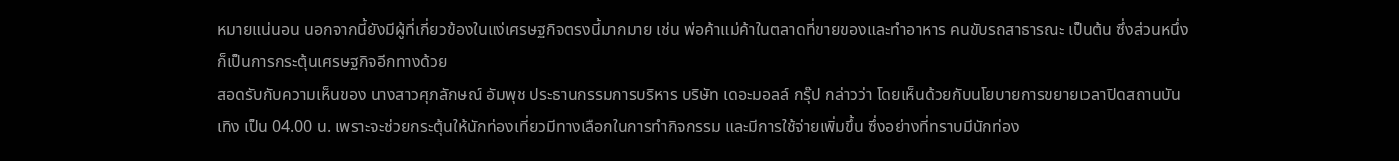หมายแน่นอน นอกจากนี้ยังมีผู้ที่เกี่ยวข้องในแง่เศรษฐกิจตรงนี้มากมาย เช่น พ่อค้าแม่ค้าในตลาดที่ขายของและทำอาหาร คนขับรถสาธารณะ เป็นต้น ซึ่งส่วนหนึ่งก็เป็นการกระตุ้นเศรษฐกิจอีกทางด้วย
สอดรับกับความเห็นของ นางสาวศุภลักษณ์ อัมพุช ประธานกรรมการบริหาร บริษัท เดอะมอลล์ กรุ๊ป กล่าวว่า โดยเห็นด้วยกับนโยบายการขยายเวลาปิดสถานบันเทิง เป็น 04.00 น. เพราะจะช่วยกระตุ้นให้นักท่องเที่ยวมีทางเลือกในการทำกิจกรรม และมีการใช้จ่ายเพิ่มขึ้น ซึ่งอย่างที่ทราบมีนักท่อง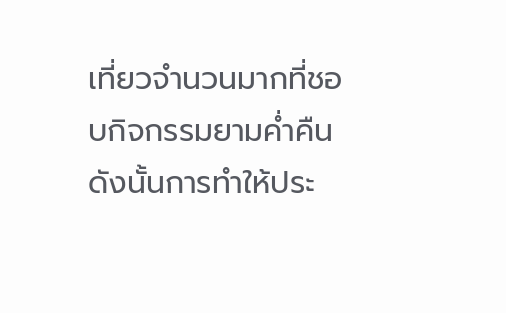เที่ยวจำนวนมากที่ชอบกิจกรรมยามค่ำคืน ดังนั้นการทำให้ประ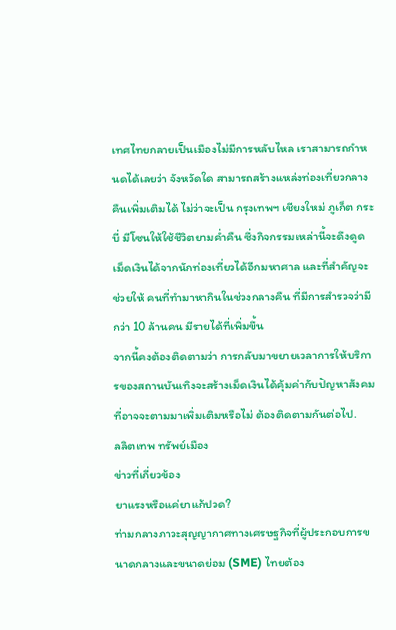เทศไทยกลายเป็นเมืองไม่มีการหลับไหล เราสามารถกำหนดได้เลยว่า จังหวัดใด สามารถสร้างแหล่งท่องเที่ยวกลางคืนเพิ่มเติมได้ ไม่ว่าจะเป็น กรุงเทพฯ เชียงใหม่ ภูเก็ต กระบี่ มีโซนให้ใช้ชีวิตยามค่ำคืน ซึ่งกิจกรรมเหล่านี้จะดึงดูดเม็ดเงินได้จากนักท่องเที่ยวได้อีกมหาศาล และที่สำคัญจะช่วยให้ คนที่ทำมาหากินในช่วงกลางคืน ที่มีการสำรวจว่ามีกว่า 10 ล้านคน มีรายได้ที่เพิ่มขึ้น
จากนี้คงต้องติดตามว่า การกลับมาขยายเวลาการให้บริการของสถานบันเทิงจะสร้างเม็ดเงินได้คุ้มค่ากับปัญหาสังคมที่อาจจะตามมาเพิ่มเติมหรือไม่ ต้องติดตามกันต่อไป.
ลลิตเทพ ทรัพย์เมือง
ข่าวที่เกี่ยวข้อง
ยาแรงหรือแค่ยาแก้ปวด?
ท่ามกลางภาวะสุญญากาศทางเศรษฐกิจที่ผู้ประกอบการขนาดกลางและขนาดย่อม (SME) ไทยต้อง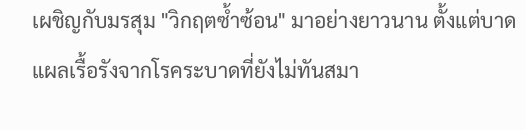เผชิญกับมรสุม "วิกฤตซ้ำซ้อน" มาอย่างยาวนาน ตั้งแต่บาดแผลเรื้อรังจากโรคระบาดที่ยังไม่ทันสมา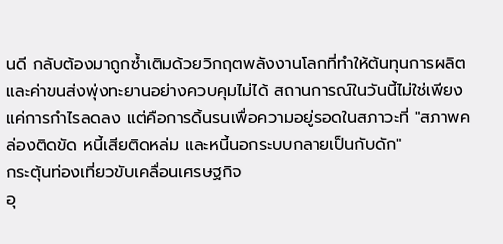นดี กลับต้องมาถูกซ้ำเติมด้วยวิกฤตพลังงานโลกที่ทำให้ต้นทุนการผลิตและค่าขนส่งพุ่งทะยานอย่างควบคุมไม่ได้ สถานการณ์ในวันนี้ไม่ใช่เพียงแค่การกำไรลดลง แต่คือการดิ้นรนเพื่อความอยู่รอดในสภาวะที่ "สภาพคล่องติดขัด หนี้เสียติดหล่ม และหนี้นอกระบบกลายเป็นกับดัก"
กระตุ้นท่องเที่ยวขับเคลื่อนเศรษฐกิจ
อุ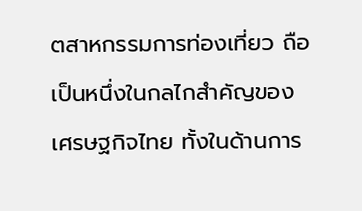ตสาหกรรมการท่องเที่ยว ถือเป็นหนึ่งในกลไกสำคัญของเศรษฐกิจไทย ทั้งในด้านการ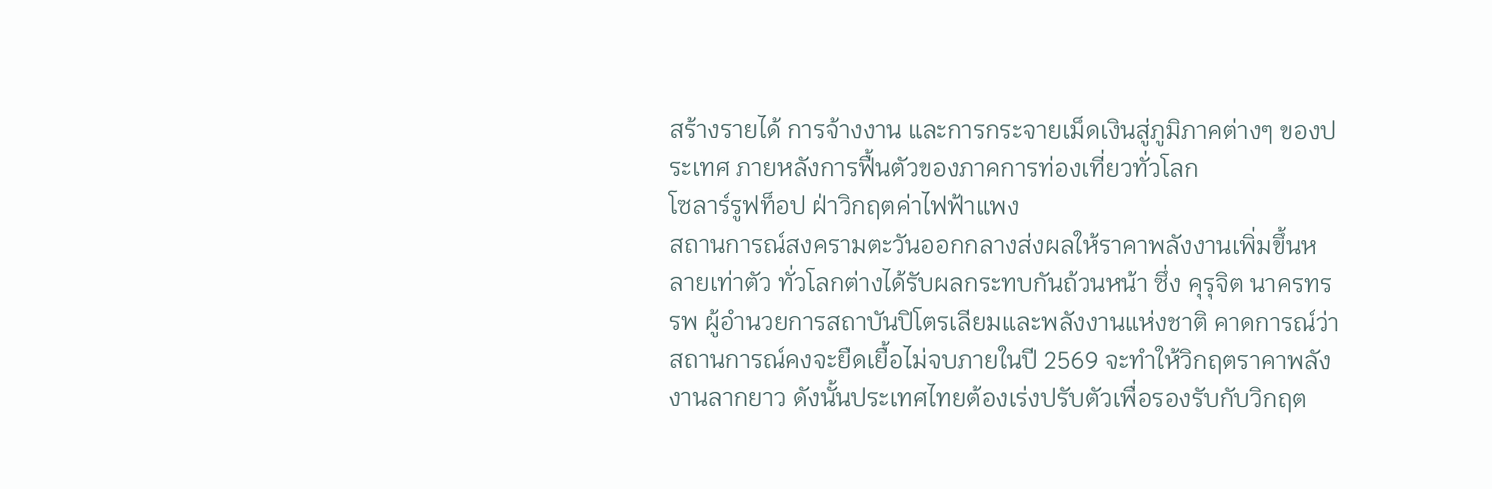สร้างรายได้ การจ้างงาน และการกระจายเม็ดเงินสู่ภูมิภาคต่างๆ ของประเทศ ภายหลังการฟื้นตัวของภาคการท่องเที่ยวทั่วโลก
โซลาร์รูฟท็อป ฝ่าวิกฤตค่าไฟฟ้าแพง
สถานการณ์สงครามตะวันออกกลางส่งผลให้ราคาพลังงานเพิ่มขึ้นหลายเท่าตัว ทั่วโลกต่างได้รับผลกระทบกันถ้วนหน้า ซึ่ง คุรุจิต นาครทรรพ ผู้อำนวยการสถาบันปิโตรเลียมและพลังงานแห่งชาติ คาดการณ์ว่าสถานการณ์คงจะยืดเยื้อไม่จบภายในปี 2569 จะทำให้วิกฤตราคาพลังงานลากยาว ดังนั้นประเทศไทยต้องเร่งปรับตัวเพื่อรองรับกับวิกฤต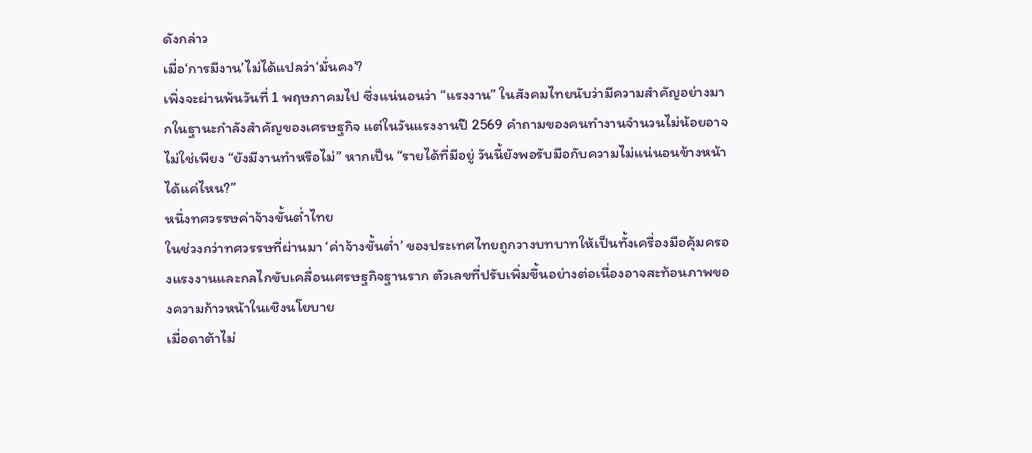ดังกล่าว
เมื่อ‘การมีงาน’ไม่ได้แปลว่า‘มั่นคง’?
เพิ่งจะผ่านพ้นวันที่ 1 พฤษภาคมไป ซึ่งแน่นอนว่า “แรงงาน” ในสังคมไทยนับว่ามีความสำคัญอย่างมากในฐานะกำลังสำคัญของเศรษฐกิจ แต่ในวันแรงงานปี 2569 คำถามของคนทำงานจำนวนไม่น้อยอาจไม่ใช่เพียง “ยังมีงานทำหรือไม่” หากเป็น “รายได้ที่มีอยู่ วันนี้ยังพอรับมือกับความไม่แน่นอนข้างหน้าได้แค่ไหน?”
หนึ่งทศวรรษค่าจ้างขั้นต่ำไทย
ในช่วงกว่าทศวรรษที่ผ่านมา ‘ค่าจ้างขั้นต่ำ’ ของประเทศไทยถูกวางบทบาทให้เป็นทั้งเครื่องมือคุ้มครองแรงงานและกลไกขับเคลื่อนเศรษฐกิจฐานราก ตัวเลขที่ปรับเพิ่มขึ้นอย่างต่อเนื่องอาจสะท้อนภาพของความก้าวหน้าในเชิงนโยบาย
เมื่อดาต้าไม่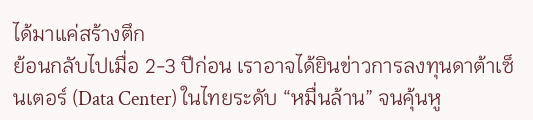ได้มาแค่สร้างตึก
ย้อนกลับไปเมื่อ 2-3 ปีก่อน เราอาจได้ยินข่าวการลงทุนดาต้าเซ็นเตอร์ (Data Center) ในไทยระดับ “หมื่นล้าน” จนคุ้นหู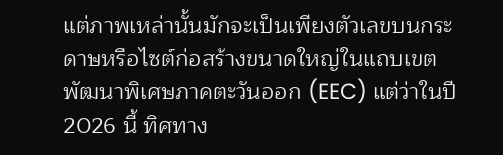แต่ภาพเหล่านั้นมักจะเป็นเพียงตัวเลขบนกระดาษหรือไซต์ก่อสร้างขนาดใหญ่ในแถบเขตพัฒนาพิเศษภาคตะวันออก (EEC) แต่ว่าในปี 2026 นี้ ทิศทาง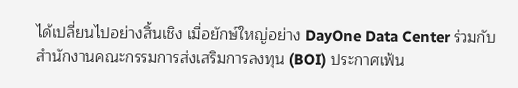ได้เปลี่ยนไปอย่างสิ้นเชิง เมื่อยักษ์ใหญ่อย่าง DayOne Data Center ร่วมกับ สำนักงานคณะกรรมการส่งเสริมการลงทุน (BOI) ประกาศเฟ้น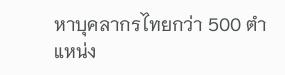หาบุคลากรไทยกว่า 500 ตำแหน่ง